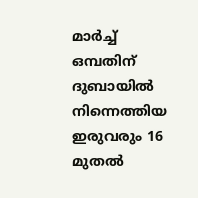മാർച്ച് ഒമ്പതിന് ദുബായിൽ നിന്നെത്തിയ ഇരുവരും 16 മുതൽ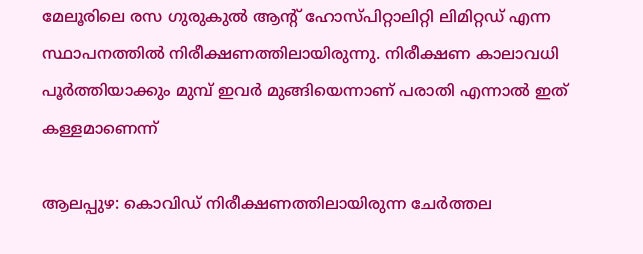മേലൂരിലെ രസ ഗുരുകുൽ ആന്റ് ഹോസ്പിറ്റാലിറ്റി ലിമിറ്റഡ് എന്ന സ്ഥാപനത്തിൽ നിരീക്ഷണത്തിലായിരുന്നു. നിരീക്ഷണ കാലാവധി പൂർത്തിയാക്കും മുമ്പ് ഇവർ മുങ്ങിയെന്നാണ് പരാതി എന്നാൽ ഇത് കള്ളമാണെന്ന്

ആലപ്പുഴ: കൊവിഡ് നിരീക്ഷണത്തിലായിരുന്ന ചേർത്തല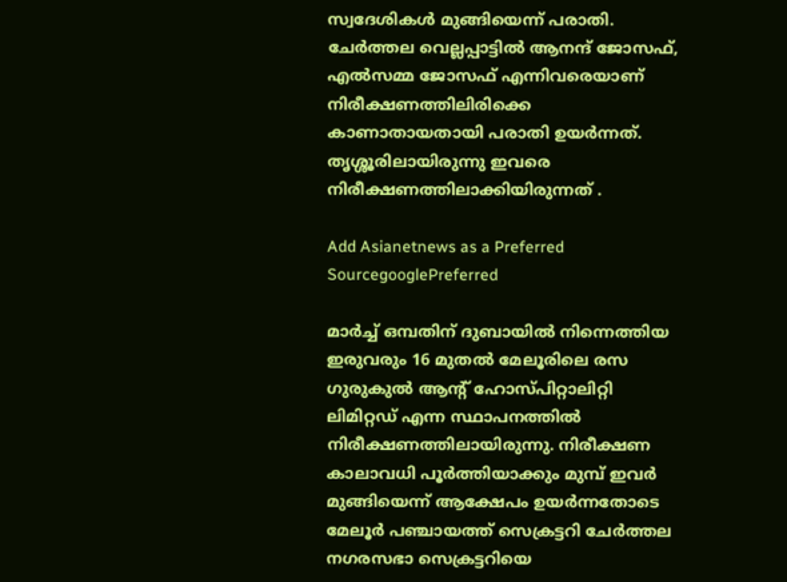സ്വദേശികൾ മുങ്ങിയെന്ന് പരാതി. ചേർത്തല വെല്ലപ്പാട്ടിൽ ആനന്ദ് ജോസഫ്, എൽസമ്മ ജോസഫ് എന്നിവരെയാണ് നിരീക്ഷണത്തിലിരിക്കെ കാണാതായതായി പരാതി ഉയര്‍ന്നത്. തൃശ്ശൂരിലായിരുന്നു ഇവരെ നിരീക്ഷണത്തിലാക്കിയിരുന്നത് .

Add Asianetnews as a Preferred SourcegooglePreferred

മാർച്ച് ഒമ്പതിന് ദുബായിൽ നിന്നെത്തിയ ഇരുവരും 16 മുതൽ മേലൂരിലെ രസ ഗുരുകുൽ ആന്റ് ഹോസ്പിറ്റാലിറ്റി ലിമിറ്റഡ് എന്ന സ്ഥാപനത്തിൽ നിരീക്ഷണത്തിലായിരുന്നു. നിരീക്ഷണ കാലാവധി പൂർത്തിയാക്കും മുമ്പ് ഇവർ മുങ്ങിയെന്ന് ആക്ഷേപം ഉയര്‍ന്നതോടെ മേലൂര്‍ പഞ്ചായത്ത് സെക്രട്ടറി ചേര്‍ത്തല നഗരസഭാ സെക്രട്ടറിയെ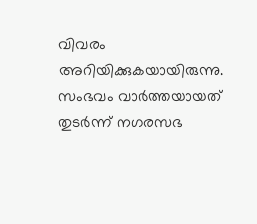വിവരം അറിയിക്കുകയായിരുന്നു. സംഭവം വാര്‍ത്തയായത് തുടര്‍ന്ന് നഗരസഭ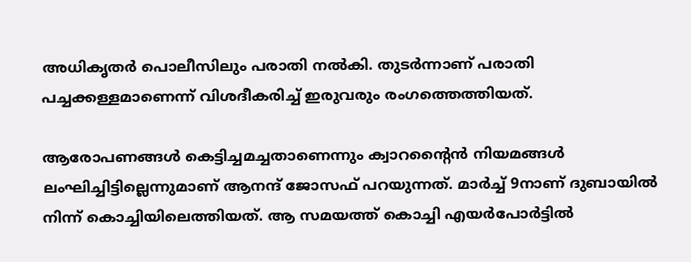അധികൃതര്‍ പൊലീസിലും പരാതി നൽകി. തുടര്‍ന്നാണ് പരാതി പച്ചക്കള്ളമാണെന്ന് വിശദീകരിച്ച് ഇരുവരും രംഗത്തെത്തിയത്.

ആരോപണങ്ങൾ കെട്ടിച്ചമച്ചതാണെന്നും ക്വാറന്‍റൈൻ നിയമങ്ങൾ ലംഘിച്ചിട്ടില്ലെന്നുമാണ് ആനന്ദ് ജോസഫ് പറയുന്നത്. മാർച്ച് 9നാണ് ദുബായിൽ നിന്ന് കൊച്ചിയിലെത്തിയത്. ആ സമയത്ത് കൊച്ചി എയർപോർട്ടിൽ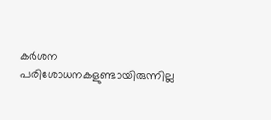കർശന പരിശോധനകളുണ്ടായിരുന്നില്ല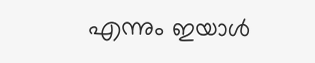എന്നും ഇയാൾ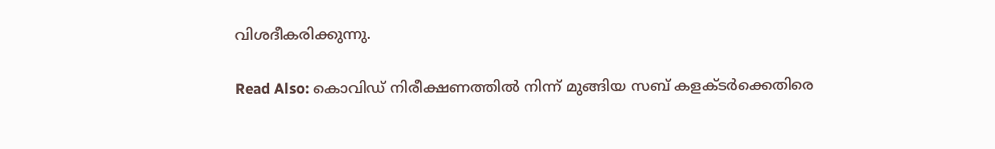വിശദീകരിക്കുന്നു.

Read Also: കൊവിഡ് നിരീക്ഷണത്തിൽ നിന്ന് മുങ്ങിയ സബ് കളക്‌ടർക്കെതിരെ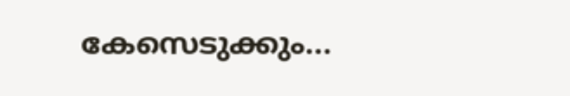കേസെടുക്കും...